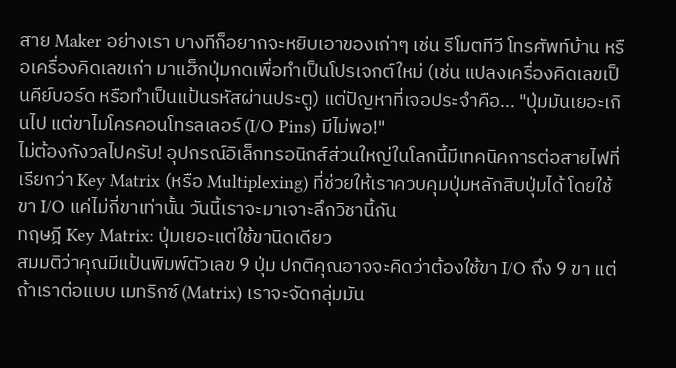สาย Maker อย่างเรา บางทีก็อยากจะหยิบเอาของเก่าๆ เช่น รีโมตทีวี โทรศัพท์บ้าน หรือเครื่องคิดเลขเก่า มาแฮ็กปุ่มกดเพื่อทำเป็นโปรเจกต์ใหม่ (เช่น แปลงเครื่องคิดเลขเป็นคีย์บอร์ด หรือทำเป็นแป้นรหัสผ่านประตู) แต่ปัญหาที่เจอประจำคือ... "ปุ่มมันเยอะเกินไป แต่ขาไมโครคอนโทรลเลอร์ (I/O Pins) มีไม่พอ!"
ไม่ต้องกังวลไปครับ! อุปกรณ์อิเล็กทรอนิกส์ส่วนใหญ่ในโลกนี้มีเทคนิคการต่อสายไฟที่เรียกว่า Key Matrix (หรือ Multiplexing) ที่ช่วยให้เราควบคุมปุ่มหลักสิบปุ่มได้ โดยใช้ขา I/O แค่ไม่กี่ขาเท่านั้น วันนี้เราจะมาเจาะลึกวิชานี้กัน
ทฤษฎี Key Matrix: ปุ่มเยอะแต่ใช้ขานิดเดียว
สมมติว่าคุณมีแป้นพิมพ์ตัวเลข 9 ปุ่ม ปกติคุณอาจจะคิดว่าต้องใช้ขา I/O ถึง 9 ขา แต่ถ้าเราต่อแบบ เมทริกซ์ (Matrix) เราจะจัดกลุ่มมัน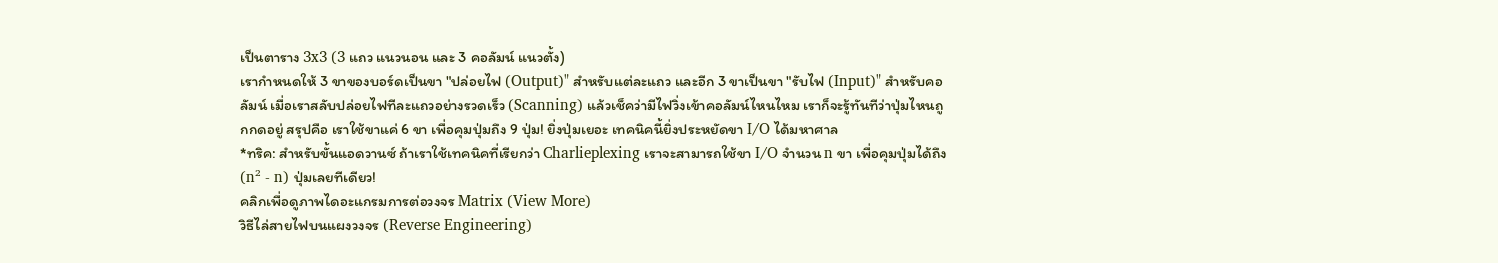เป็นตาราง 3x3 (3 แถว แนวนอน และ 3 คอลัมน์ แนวตั้ง)
เรากำหนดให้ 3 ขาของบอร์ดเป็นขา "ปล่อยไฟ (Output)" สำหรับแต่ละแถว และอีก 3 ขาเป็นขา "รับไฟ (Input)" สำหรับคอลัมน์ เมื่อเราสลับปล่อยไฟทีละแถวอย่างรวดเร็ว (Scanning) แล้วเช็คว่ามีไฟวิ่งเข้าคอลัมน์ไหนไหม เราก็จะรู้ทันทีว่าปุ่มไหนถูกกดอยู่ สรุปคือ เราใช้ขาแค่ 6 ขา เพื่อคุมปุ่มถึง 9 ปุ่ม! ยิ่งปุ่มเยอะ เทคนิคนี้ยิ่งประหยัดขา I/O ได้มหาศาล
*ทริค: สำหรับขั้นแอดวานซ์ ถ้าเราใช้เทคนิคที่เรียกว่า Charlieplexing เราจะสามารถใช้ขา I/O จำนวน n ขา เพื่อคุมปุ่มได้ถึง (n² - n) ปุ่มเลยทีเดียว!
คลิกเพื่อดูภาพไดอะแกรมการต่อวงจร Matrix (View More)
วิธีไล่สายไฟบนแผงวงจร (Reverse Engineering)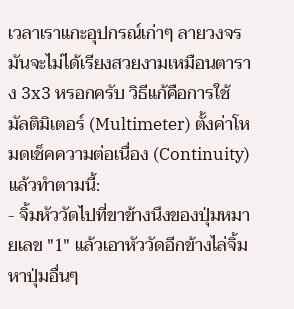เวลาเราแกะอุปกรณ์เก่าๆ ลายวงจรมันจะไม่ได้เรียงสวยงามเหมือนตาราง 3x3 หรอกครับ วิธีแก้คือการใช้ มัลติมิเตอร์ (Multimeter) ตั้งค่าโหมดเช็คความต่อเนื่อง (Continuity) แล้วทำตามนี้:
- จิ้มหัววัดไปที่ขาข้างนึงของปุ่มหมายเลข "1" แล้วเอาหัววัดอีกข้างไล่จิ้มหาปุ่มอื่นๆ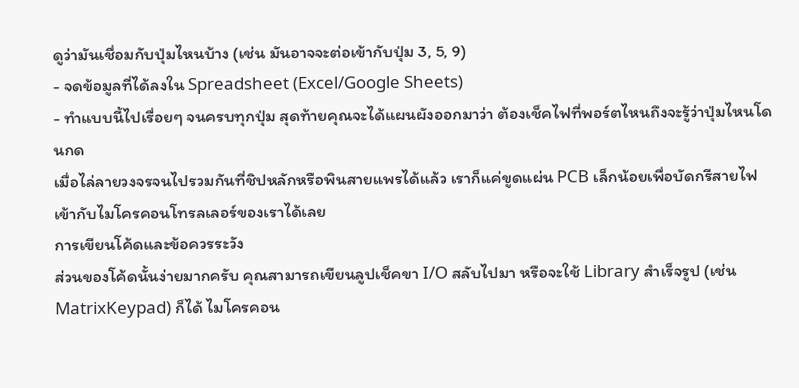ดูว่ามันเชื่อมกับปุ่มไหนบ้าง (เช่น มันอาจจะต่อเข้ากับปุ่ม 3, 5, 9)
- จดข้อมูลที่ได้ลงใน Spreadsheet (Excel/Google Sheets)
- ทำแบบนี้ไปเรื่อยๆ จนครบทุกปุ่ม สุดท้ายคุณจะได้แผนผังออกมาว่า ต้องเช็คไฟที่พอร์ตไหนถึงจะรู้ว่าปุ่มไหนโดนกด
เมื่อไล่ลายวงจรจนไปรวมกันที่ชิปหลักหรือพินสายแพรได้แล้ว เราก็แค่ขูดแผ่น PCB เล็กน้อยเพื่อบัดกรีสายไฟเข้ากับไมโครคอนโทรลเลอร์ของเราได้เลย
การเขียนโค้ดและข้อควรระวัง
ส่วนของโค้ดนั้นง่ายมากครับ คุณสามารถเขียนลูปเช็คขา I/O สลับไปมา หรือจะใช้ Library สำเร็จรูป (เช่น MatrixKeypad) ก็ได้ ไมโครคอน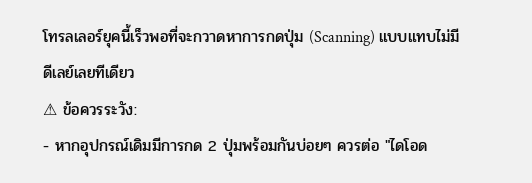โทรลเลอร์ยุคนี้เร็วพอที่จะกวาดหาการกดปุ่ม (Scanning) แบบแทบไม่มีดีเลย์เลยทีเดียว
⚠ ข้อควรระวัง:
- หากอุปกรณ์เดิมมีการกด 2 ปุ่มพร้อมกันบ่อยๆ ควรต่อ "ไดโอด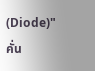(Diode)" คั่น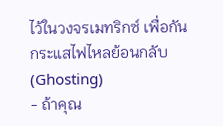ไว้ในวงจรเมทริกซ์ เพื่อกันกระแสไฟไหลย้อนกลับ (Ghosting)
- ถ้าคุณ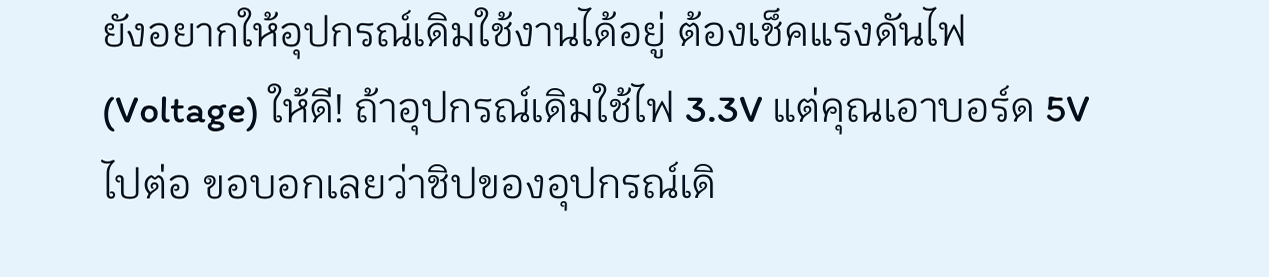ยังอยากให้อุปกรณ์เดิมใช้งานได้อยู่ ต้องเช็คแรงดันไฟ (Voltage) ให้ดี! ถ้าอุปกรณ์เดิมใช้ไฟ 3.3V แต่คุณเอาบอร์ด 5V ไปต่อ ขอบอกเลยว่าชิปของอุปกรณ์เดิ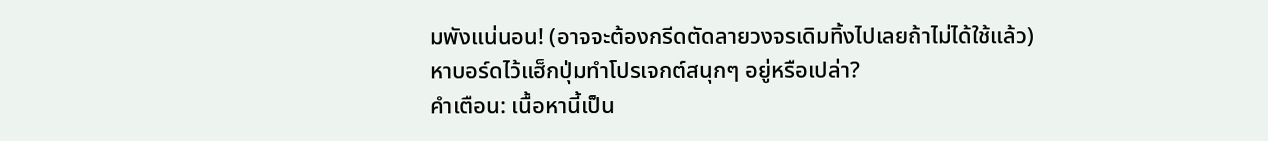มพังแน่นอน! (อาจจะต้องกรีดตัดลายวงจรเดิมทิ้งไปเลยถ้าไม่ได้ใช้แล้ว)
หาบอร์ดไว้แฮ็กปุ่มทำโปรเจกต์สนุกๆ อยู่หรือเปล่า?
คำเตือน: เนื้อหานี้เป็น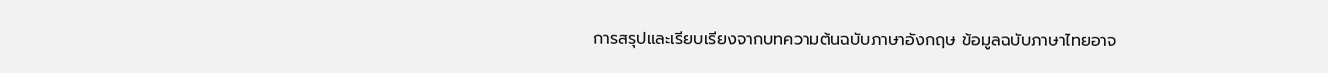การสรุปและเรียบเรียงจากบทความต้นฉบับภาษาอังกฤษ ข้อมูลฉบับภาษาไทยอาจ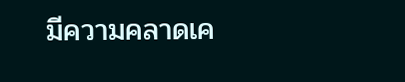มีความคลาดเค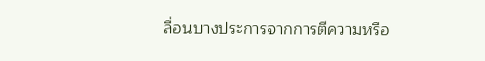ลื่อนบางประการจากการตีความหรือ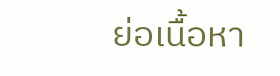ย่อเนื้อหา